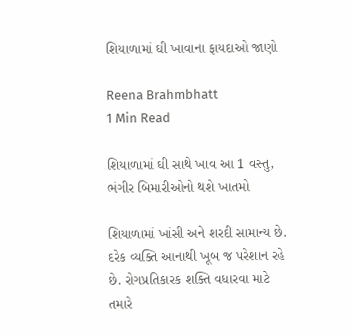શિયાળામાં ઘી ખાવાના ફાયદાઓ જાણો

Reena Brahmbhatt
1 Min Read

શિયાળામાં ઘી સાથે ખાવ આ 1 વસ્તુ, ભંગીર બિમારીઓનો થશે ખાતમો

શિયાળામાં ખાંસી અને શરદી સામાન્ય છે. દરેક વ્યક્તિ આનાથી ખૂબ જ પરેશાન રહે છે. રોગપ્રતિકારક શક્તિ વધારવા માટે તમારે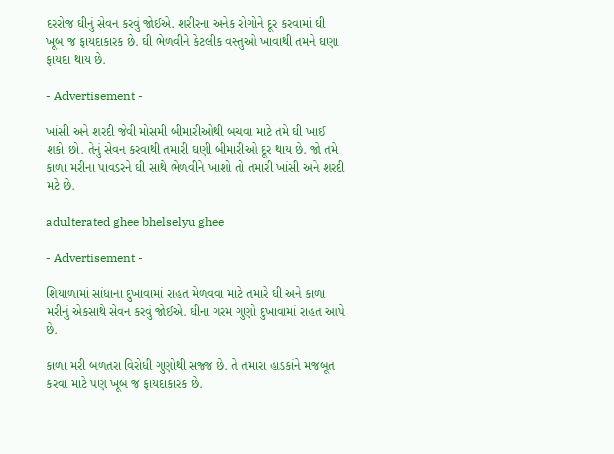દરરોજ ઘીનું સેવન કરવું જોઈએ. શરીરના અનેક રોગોને દૂર કરવામાં ઘી ખૂબ જ ફાયદાકારક છે. ઘી ભેળવીને કેટલીક વસ્તુઓ ખાવાથી તમને ઘણા ફાયદા થાય છે.

- Advertisement -

ખાંસી અને શરદી જેવી મોસમી બીમારીઓથી બચવા માટે તમે ઘી ખાઈ શકો છો. તેનું સેવન કરવાથી તમારી ઘણી બીમારીઓ દૂર થાય છે. જો તમે કાળા મરીના પાવડરને ઘી સાથે ભેળવીને ખાશો તો તમારી ખાંસી અને શરદી મટે છે.

adulterated ghee bhelselyu ghee

- Advertisement -

શિયાળામાં સાંધાના દુખાવામાં રાહત મેળવવા માટે તમારે ઘી અને કાળા મરીનું એકસાથે સેવન કરવું જોઈએ. ઘીના ગરમ ગુણો દુખાવામાં રાહત આપે છે.

કાળા મરી બળતરા વિરોધી ગુણોથી સજ્જ છે. તે તમારા હાડકાંને મજબૂત કરવા માટે પણ ખૂબ જ ફાયદાકારક છે.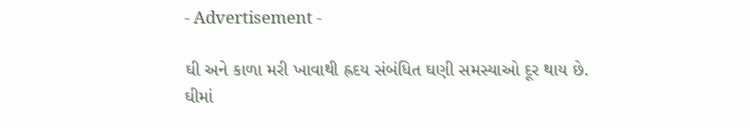- Advertisement -

ઘી અને કાળા મરી ખાવાથી હ્રદય સંબંધિત ઘણી સમસ્યાઓ દૂર થાય છે. ઘીમાં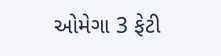ઓમેગા 3 ફેટી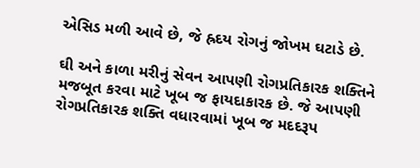એસિડ મળી આવે છે, જે હ્રદય રોગનું જોખમ ઘટાડે છે.

ઘી અને કાળા મરીનું સેવન આપણી રોગપ્રતિકારક શક્તિને મજબૂત કરવા માટે ખૂબ જ ફાયદાકારક છે. જે આપણી રોગપ્રતિકારક શક્તિ વધારવામાં ખૂબ જ મદદરૂપ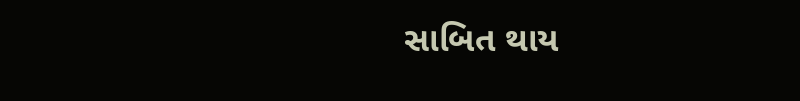સાબિત થાય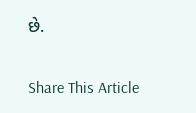છે.

Share This Article